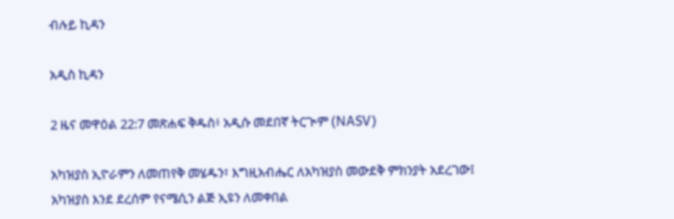ብሉይ ኪዳን

አዲስ ኪዳን

2 ዜና መዋዕል 22:7 መጽሐፍ ቅዱስ፥ አዲሱ መደበኛ ትርጒም (NASV)

አካዝያስ ኢዮራምን ለመጠየቅ መሄዱን፣ እግዚአብሔር ለአካዝያስ መውደቅ ምክንያት አደረገው፤ አካዝያስ እንደ ደረሰም የናሜሲን ልጅ ኢዩን ለመቀበል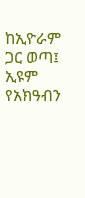ከኢዮራም ጋር ወጣ፤ ኢዩም የአክዓብን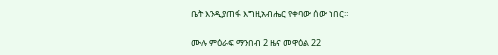ቤት እንዲያጠፋ እግዚአብሔር የቀባው ሰው ነበር።

ሙሉ ምዕራፍ ማንበብ 2 ዜና መዋዕል 22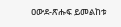ዐውደ-ጽሑፍ ይመልከቱ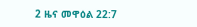2 ዜና መዋዕል 22:7